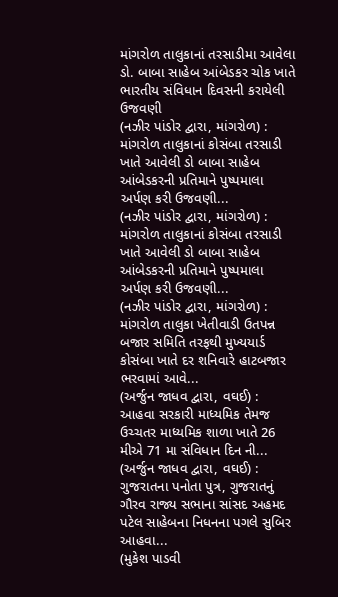માંગરોળ તાલુકાનાં તરસાડીમા આવેલા ડો. બાબા સાહેબ આંબેડકર ચોક ખાતે ભારતીય સંવિધાન દિવસની કરાયેલી ઉજવણી
(નઝીર પાંડોર દ્વારા, માંગરોળ) : માંગરોળ તાલુકાનાં કોસંબા તરસાડી ખાતે આવેલી ડો બાબા સાહેબ આંબેડકરની પ્રતિમાને પુષ્પમાલા અર્પણ કરી ઉજવણી...
(નઝીર પાંડોર દ્વારા, માંગરોળ) : માંગરોળ તાલુકાનાં કોસંબા તરસાડી ખાતે આવેલી ડો બાબા સાહેબ આંબેડકરની પ્રતિમાને પુષ્પમાલા અર્પણ કરી ઉજવણી...
(નઝીર પાંડોર દ્વારા, માંગરોળ) : માંગરોળ તાલુકા ખેતીવાડી ઉતપન્ન બજાર સમિતિ તરફથી મુખ્યયાર્ડ કોસંબા ખાતે દર શનિવારે હાટબજાર ભરવામાં આવે...
(અર્જુન જાધવ દ્વારા, વઘઈ) : આહવા સરકારી માધ્યમિક તેમજ ઉચ્ચતર માધ્યમિક શાળા ખાતે 26 મીએ 71 મા સંવિધાન દિન ની...
(અર્જુન જાધવ દ્વારા, વઘઈ) : ગુજરાતના પનોતા પુત્ર, ગુજરાતનું ગૌરવ રાજ્ય સભાના સાંસદ અહમદ પટેલ સાહેબના નિધનના પગલે સુબિર આહવા...
(મુકેશ પાડવી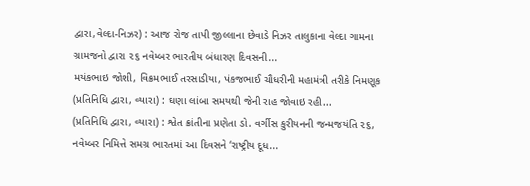દ્વારા,વેલ્દા-નિઝર) : આજ રોજ તાપી જીલ્લાના છેવાડે નિઝર તાલુકાના વેલ્દા ગામના ગ્રામજનો દ્વારા ૨૬ નવેમ્બર ભારતીય બંધારણ દિવસની...
મયંકભાઇ જોશી, વિક્રમભાઈ તરસાડીયા, પંકજભાઈ ચૌધરીની મહામંત્રી તરીકે નિમણૂક (પ્રતિનિધિ દ્વારા, વ્યારા) : ઘણા લાંબા સમયથી જેની રાહ જોવાઇ રહી...
(પ્રતિનિધિ દ્વારા, વ્યારા) : શ્વેત ક્રાંતીના પ્રણેતા ડો. વર્ગીસ કુરીયનની જન્મજયંતિ ૨૬, નવેમ્બર નિમિત્તે સમગ્ર ભારતમાં આ દિવસને ‘રાષ્ટ્રીય દૂધ...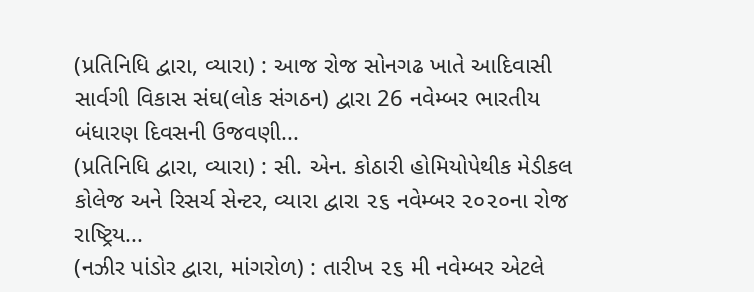(પ્રતિનિધિ દ્વારા, વ્યારા) : આજ રોજ સોનગઢ ખાતે આદિવાસી સાર્વગી વિકાસ સંઘ(લોક સંગઠન) દ્વારા 26 નવેમ્બર ભારતીય બંધારણ દિવસની ઉજવણી...
(પ્રતિનિધિ દ્વારા, વ્યારા) : સી. એન. કોઠારી હોમિયોપેથીક મેડીકલ કોલેજ અને રિસર્ચ સેન્ટર, વ્યારા દ્વારા ૨૬ નવેમ્બર ૨૦૨૦ના રોજ રાષ્ટ્રિય...
(નઝીર પાંડોર દ્વારા, માંગરોળ) : તારીખ ૨૬ મી નવેમ્બર એટલે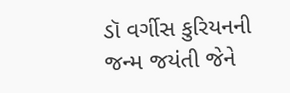ડૉ વર્ગીસ કુરિયનની જન્મ જયંતી જેને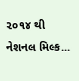૨૦૧૪ થી નેશનલ મિલ્ક...